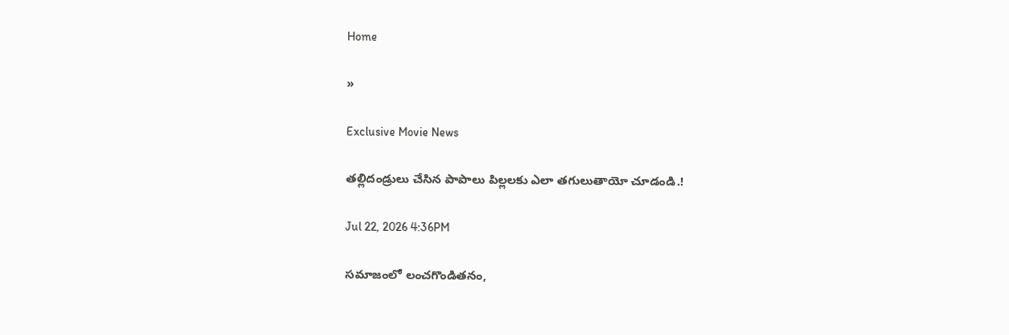Home

»

Exclusive Movie News

తల్లిదండ్రులు చేసిన పాపాలు పిల్లలకు ఎలా తగులుతాయో చూడండి.!

Jul 22, 2026 4:36PM

సమాజంలో లంచగొండితనం,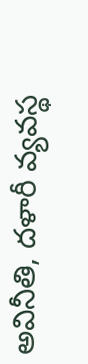అవినీతి, దళారీ వ్యవస్థ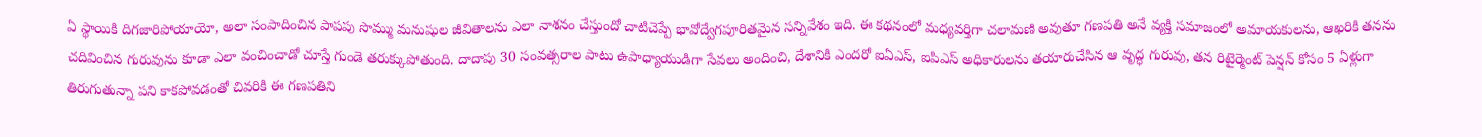ఏ స్థాయికి దిగజారిపోయాయో, అలా సంపాదించిన పాపపు సొమ్ము మనుషుల జీవితాలను ఎలా నాశనం చేస్తుందో చాటిచెప్పే భావోద్వేగపూరితమైన సన్నివేశం ఇది. ఈ కథనంలో మధ్యవర్తిగా చలామణి అవుతూ గణపతి అనే వ్యక్తి సమాజంలో అమాయకులను, ఆఖరికి తనను చదివించిన గురువును కూడా ఎలా వంచించాడో చూస్తే గుండె తరుక్కుపోతుంది. దాదాపు 30 సంవత్సరాల పాటు ఉపాధ్యాయుడిగా సేవలు అందించి, దేశానికి ఎందరో ఐఏఎస్, ఐపిఎస్ అధికారులను తయారుచేసిన ఆ వృద్ధ గురువు, తన రిటైర్మెంట్ పెన్షన్ కోసం 5 ఏళ్లుగా తిరుగుతున్నా పని కాకపోవడంతో చివరికి ఈ గణపతిని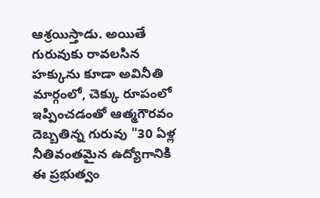ఆశ్రయిస్తాడు. అయితే గురువుకు రావలసిన హక్కును కూడా అవినీతి మార్గంలో, చెక్కు రూపంలో ఇప్పించడంతో ఆత్మగౌరవం దెబ్బతిన్న గురువు "30 ఏళ్ల నీతివంతమైన ఉద్యోగానికి ఈ ప్రభుత్వం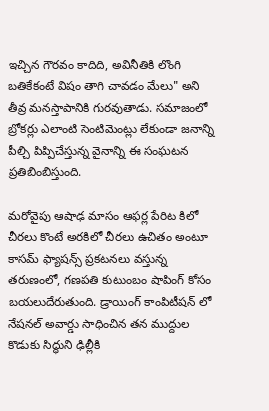ఇచ్చిన గౌరవం కాదిది, అవినీతికి లొంగి బతికేకంటే విషం తాగి చావడం మేలు" అని తీవ్ర మనస్తాపానికి గురవుతాడు. సమాజంలో బ్రోకర్లు ఎలాంటి సెంటిమెంట్లు లేకుండా జనాన్ని పీల్చి పిప్పిచేస్తున్న వైనాన్ని ఈ సంఘటన ప్రతిబింబిస్తుంది.

మరోవైపు ఆషాఢ మాసం ఆఫర్ల పేరిట కిలో చీరలు కొంటే అరకిలో చీరలు ఉచితం అంటూ కాసమ్ ఫ్యాషన్స్ ప్రకటనలు వస్తున్న తరుణంలో, గణపతి కుటుంబం షాపింగ్ కోసం బయలుదేరుతుంది. డ్రాయింగ్ కాంపిటీషన్ లో నేషనల్ అవార్డు సాధించిన తన ముద్దుల కొడుకు సిద్ధుని ఢిల్లీకి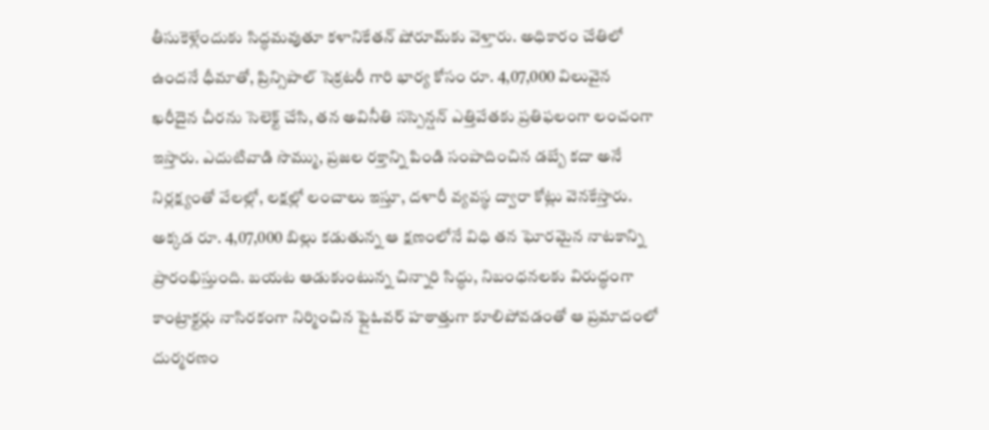తీసుకెళ్లేందుకు సిద్ధమవుతూ కళానికేతన్ షోరూమ్‌కు వెళ్తారు. అధికారం చేతిలో ఉందనే ధీమాతో, ప్రిన్సిపాల్ సెక్రటరీ గారి భార్య కోసం రూ. 4,07,000 విలువైన ఖరీదైన చీరను సెలెక్ట్ చేసి, తన అవినీతి సస్పెన్షన్ ఎత్తివేతకు ప్రతిఫలంగా లంచంగా ఇస్తారు. ఎదుటివాడి సొమ్ము, ప్రజల రక్తాన్ని పిండి సంపాదించిన డబ్బే కదా అనే నిర్లక్ష్యంతో వేలల్లో, లక్షల్లో లంచాలు ఇస్తూ, దళారీ వ్యవస్థ ద్వారా కోట్లు వెనకేస్తారు. అక్కడ రూ. 4,07,000 బిల్లు కడుతున్న ఆ క్షణంలోనే విధి తన ఘోరమైన నాటకాన్ని ప్రారంభిస్తుంది. బయట ఆడుకుంటున్న చిన్నారి సిద్ధు, నిబంధనలకు విరుద్ధంగా కాంట్రాక్టర్లు నాసిరకంగా నిర్మించిన ఫ్లైఓవర్ హఠాత్తుగా కూలిపోవడంతో ఆ ప్రమాదంలో దుర్మరణం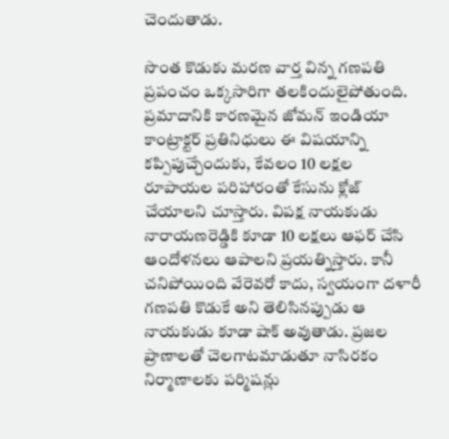చెందుతాడు.

సొంత కొడుకు మరణ వార్త విన్న గణపతి ప్రపంచం ఒక్కసారిగా తలకిందులైపోతుంది. ప్రమాదానికి కారణమైన జోమన్ ఇండియా కాంట్రాక్టర్ ప్రతినిధులు ఈ విషయాన్ని కప్పిపుచ్చేందుకు, కేవలం 10 లక్షల రూపాయల పరిహారంతో కేసును క్లోజ్ చేయాలని చూస్తారు. విపక్ష నాయకుడు నారాయణరెడ్డికి కూడా 10 లక్షలు ఆఫర్ చేసి ఆందోళనలు ఆపాలని ప్రయత్నిస్తారు. కానీ చనిపోయింది వేరెవరో కాదు, స్వయంగా దళారీ గణపతి కొడుకే అని తెలిసినప్పుడు ఆ నాయకుడు కూడా షాక్ అవుతాడు. ప్రజల ప్రాణాలతో చెలగాటమాడుతూ నాసిరకం నిర్మాణాలకు పర్మిషన్లు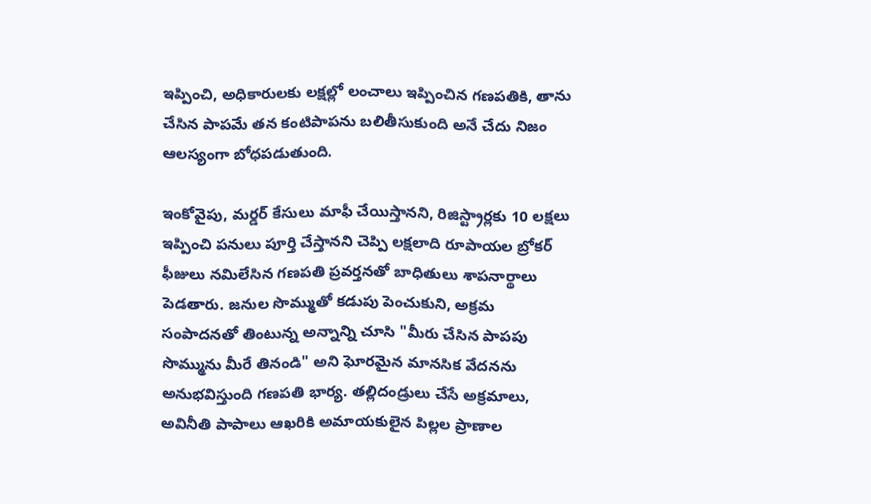ఇప్పించి, అధికారులకు లక్షల్లో లంచాలు ఇప్పించిన గణపతికి, తాను చేసిన పాపమే తన కంటిపాపను బలితీసుకుంది అనే చేదు నిజం ఆలస్యంగా బోధపడుతుంది.

ఇంకోవైపు, మర్డర్ కేసులు మాఫీ చేయిస్తానని, రిజిస్ట్రార్లకు 10 లక్షలు ఇప్పించి పనులు పూర్తి చేస్తానని చెప్పి లక్షలాది రూపాయల బ్రోకర్ ఫీజులు నమిలేసిన గణపతి ప్రవర్తనతో బాధితులు శాపనార్థాలు పెడతారు. జనుల సొమ్ముతో కడుపు పెంచుకుని, అక్రమ సంపాదనతో తింటున్న అన్నాన్ని చూసి "మీరు చేసిన పాపపు సొమ్మును మీరే తినండి" అని ఘోరమైన మానసిక వేదనను అనుభ‌విస్తుంది గ‌ణ‌ప‌తి భార్య‌. తల్లిదండ్రులు చేసే అక్రమాలు, అవినీతి పాపాలు ఆఖరికి అమాయకులైన పిల్లల ప్రాణాల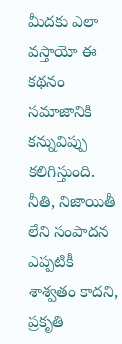మీదకు ఎలా వస్తాయో ఈ కథనం సమాజానికి కన్నువిప్పు కలిగిస్తుంది. నీతి, నిజాయితీ లేని సంపాదన ఎప్పటికీ శాశ్వతం కాదని, ప్రకృతి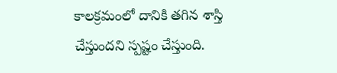కాలక్రమంలో దానికి తగిన శాస్తి చేస్తుందని స్పష్టం చేస్తుంది.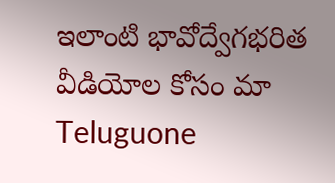ఇలాంటి భావోద్వేగ‌భ‌రిత వీడియోల కోసం మా Teluguone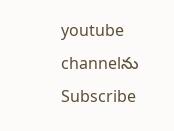youtube channelను Subscribe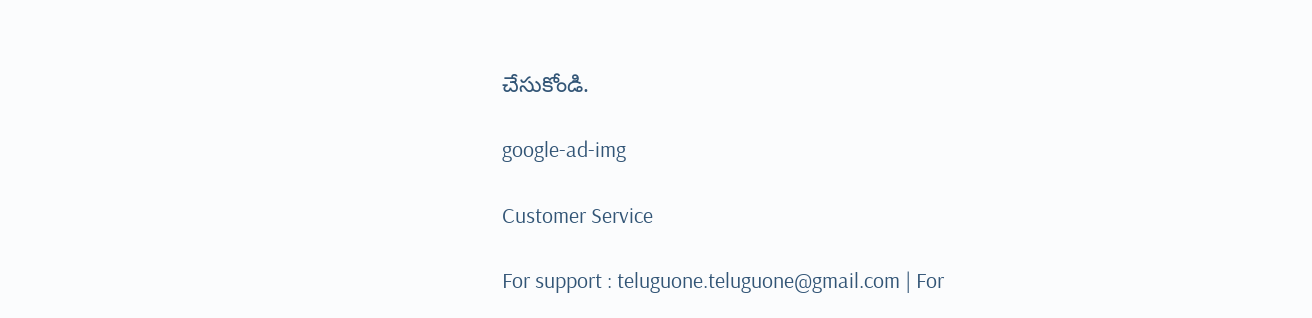చేసుకోండి.

google-ad-img

Customer Service

For support : teluguone.teluguone@gmail.com | For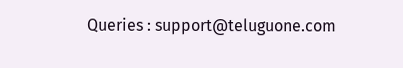Queries : support@teluguone.com